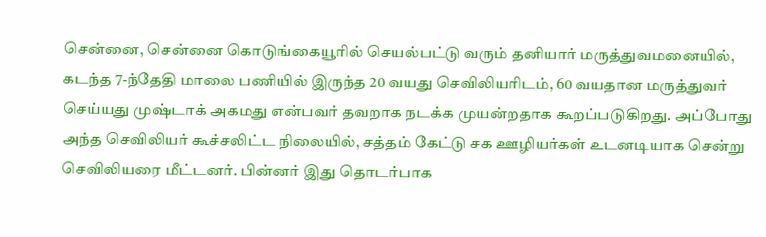சென்னை, சென்னை கொடுங்கையூரில் செயல்பட்டு வரும் தனியார் மருத்துவமனையில், கடந்த 7-ந்தேதி மாலை பணியில் இருந்த 20 வயது செவிலியரிடம், 60 வயதான மருத்துவர் செய்யது முஷ்டாக் அகமது என்பவர் தவறாக நடக்க முயன்றதாக கூறப்படுகிறது. அப்போது அந்த செவிலியர் கூச்சலிட்ட நிலையில், சத்தம் கேட்டு சக ஊழியர்கள் உடனடியாக சென்று செவிலியரை மீட்டனர். பின்னர் இது தொடர்பாக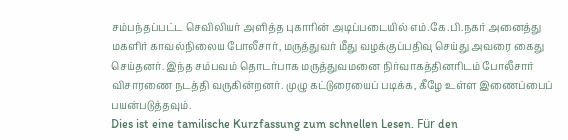சம்பந்தப்பட்ட செவிலியர் அளித்த புகாரின் அடிப்படையில் எம்.கே.பி.நகர் அனைத்து மகளிர் காவல்நிலைய போலீசார், மருத்துவர் மீது வழக்குப்பதிவு செய்து அவரை கைது செய்தனர். இந்த சம்பவம் தொடர்பாக மருத்துவமனை நிர்வாகத்தினரிடம் போலீசார் விசாரணை நடத்தி வருகின்றனர். முழு கட்டுரையைப் படிக்க, கீழே உள்ள இணைப்பைப் பயன்படுத்தவும்.
Dies ist eine tamilische Kurzfassung zum schnellen Lesen. Für den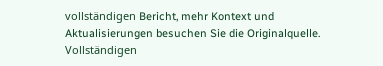vollständigen Bericht, mehr Kontext und Aktualisierungen besuchen Sie die Originalquelle.
Vollständigen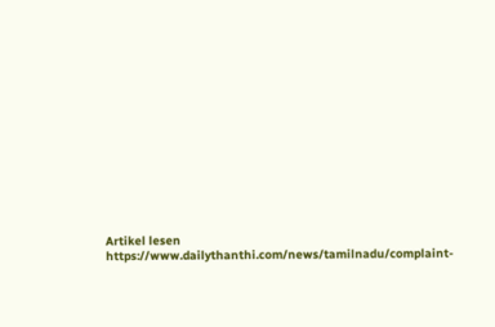Artikel lesen
https://www.dailythanthi.com/news/tamilnadu/complaint-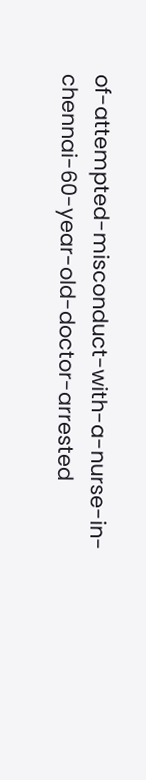of-attempted-misconduct-with-a-nurse-in-chennai-60-year-old-doctor-arrested